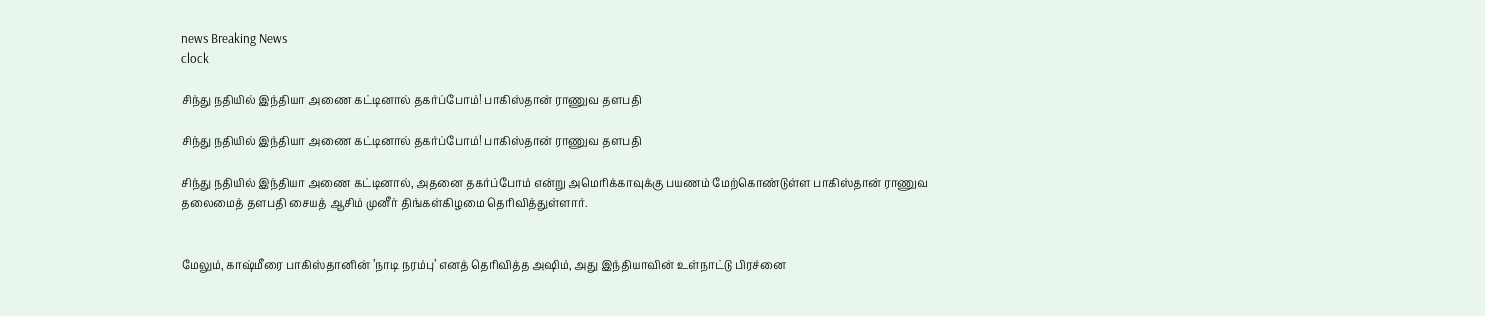news Breaking News
clock

சிந்து நதியில் இந்தியா அணை கட்டினால் தகர்ப்போம்! பாகிஸ்தான் ராணுவ தளபதி

சிந்து நதியில் இந்தியா அணை கட்டினால் தகர்ப்போம்! பாகிஸ்தான் ராணுவ தளபதி

சிந்து நதியில் இந்தியா அணை கட்டினால், அதனை தகர்ப்போம் என்று அமெரிக்காவுக்கு பயணம் மேற்கொண்டுள்ள பாகிஸ்தான் ராணுவ தலைமைத் தளபதி சையத் ஆசிம் முனீர் திங்கள்கிழமை தெரிவித்துள்ளார்.


மேலும், காஷ்மீரை பாகிஸ்தானின் ’நாடி நரம்பு’ எனத் தெரிவித்த அஷிம், அது இந்தியாவின் உள்நாட்டு பிரச்னை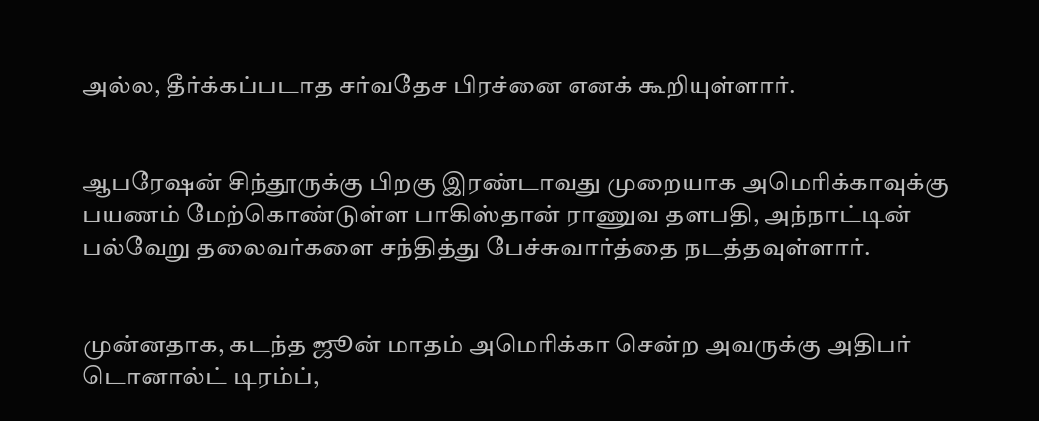அல்ல, தீர்க்கப்படாத சர்வதேச பிரச்னை எனக் கூறியுள்ளார்.


ஆபரேஷன் சிந்தூருக்கு பிறகு இரண்டாவது முறையாக அமெரிக்காவுக்கு பயணம் மேற்கொண்டுள்ள பாகிஸ்தான் ராணுவ தளபதி, அந்நாட்டின் பல்வேறு தலைவர்களை சந்தித்து பேச்சுவார்த்தை நடத்தவுள்ளார்.


முன்னதாக, கடந்த ஜூன் மாதம் அமெரிக்கா சென்ற அவருக்கு அதிபர் டொனால்ட் டிரம்ப்,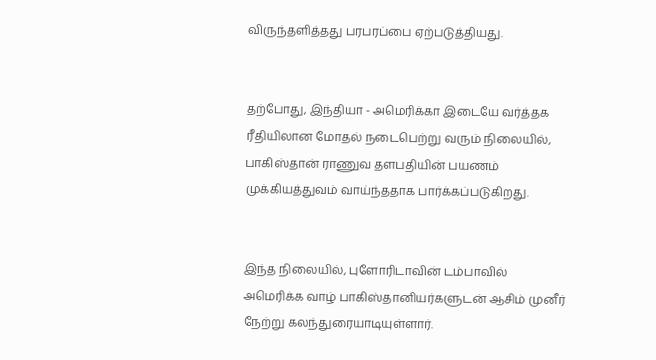விருந்தளித்தது பரபரப்பை ஏற்படுத்தியது.


தற்போது, இந்தியா - அமெரிக்கா இடையே வர்த்தக ரீதியிலான மோதல் நடைபெற்று வரும் நிலையில், பாகிஸ்தான் ராணுவ தளபதியின் பயணம் முக்கியத்துவம் வாய்ந்ததாக பார்க்கப்படுகிறது.


இந்த நிலையில், புளோரிடாவின் டம்பாவில் அமெரிக்க வாழ் பாகிஸ்தானியர்களுடன் ஆசிம் முனீர் நேற்று கலந்துரையாடியுள்ளார்.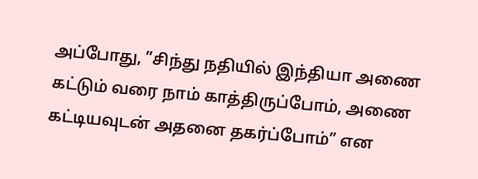அப்போது, ”சிந்து நதியில் இந்தியா அணை கட்டும் வரை நாம் காத்திருப்போம், அணை கட்டியவுடன் அதனை தகர்ப்போம்” என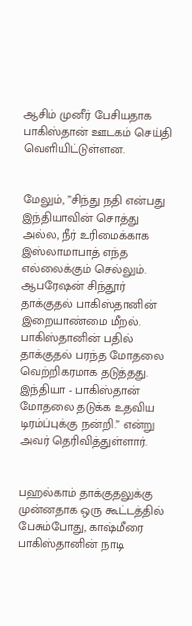ஆசிம் முனீர் பேசியதாக பாகிஸ்தான் ஊடகம் செய்தி வெளியிட்டுள்ளன.


மேலும், ”சிந்து நதி என்பது இந்தியாவின் சொத்து அல்ல, நீர் உரிமைக்காக இஸ்லாமாபாத் எந்த எல்லைக்கும் செல்லும். ஆபரேஷன் சிந்தூர் தாக்குதல் பாகிஸ்தானின் இறையாண்மை மீறல். பாகிஸ்தானின் பதில் தாக்குதல் பரந்த மோதலை வெற்றிகரமாக தடுத்தது. இந்தியா - பாகிஸ்தான் மோதலை தடுக்க உதவிய டிரம்ப்புக்கு நன்றி.” என்று அவர் தெரிவித்துள்ளார்.


பஹல்காம் தாக்குதலுக்கு முன்னதாக ஒரு கூட்டத்தில் பேசும்போது, காஷ்மீரை பாகிஸ்தானின் நாடி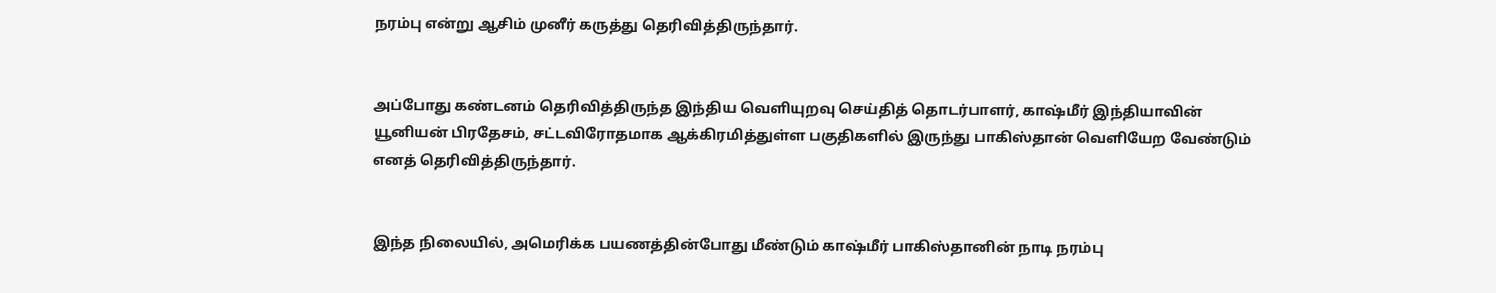நரம்பு என்று ஆசிம் முனீர் கருத்து தெரிவித்திருந்தார்.


அப்போது கண்டனம் தெரிவித்திருந்த இந்திய வெளியுறவு செய்தித் தொடர்பாளர், காஷ்மீர் இந்தியாவின் யூனியன் பிரதேசம், சட்டவிரோதமாக ஆக்கிரமித்துள்ள பகுதிகளில் இருந்து பாகிஸ்தான் வெளியேற வேண்டும் எனத் தெரிவித்திருந்தார்.


இந்த நிலையில், அமெரிக்க பயணத்தின்போது மீண்டும் காஷ்மீர் பாகிஸ்தானின் நாடி நரம்பு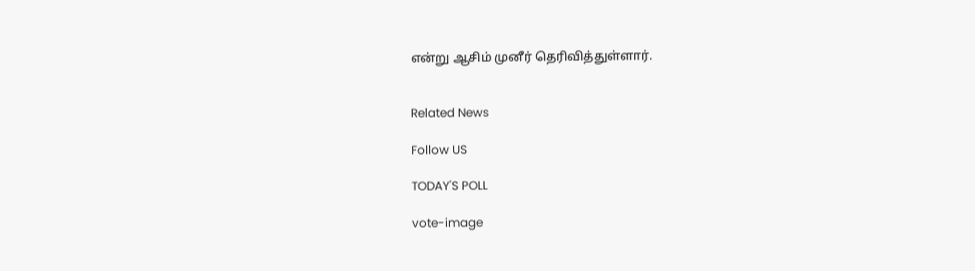என்று ஆசிம் முனீர் தெரிவித்துள்ளார்.


Related News

Follow US

TODAY'S POLL

vote-image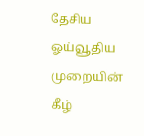தேசிய ஓய்வூதிய முறையின் கீழ்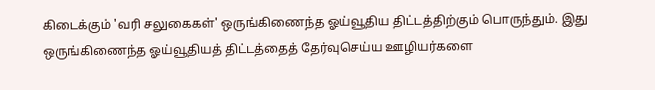கிடைக்கும் 'வரி சலுகைகள்' ஒருங்கிணைந்த ஓய்வூதிய திட்டத்திற்கும் பொருந்தும். இது ஒருங்கிணைந்த ஓய்வூதியத் திட்டத்தைத் தேர்வுசெய்ய ஊழியர்களை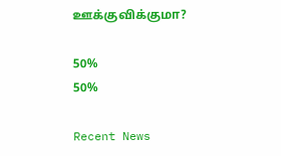ஊக்குவிக்குமா?

50%
50%

Recent News